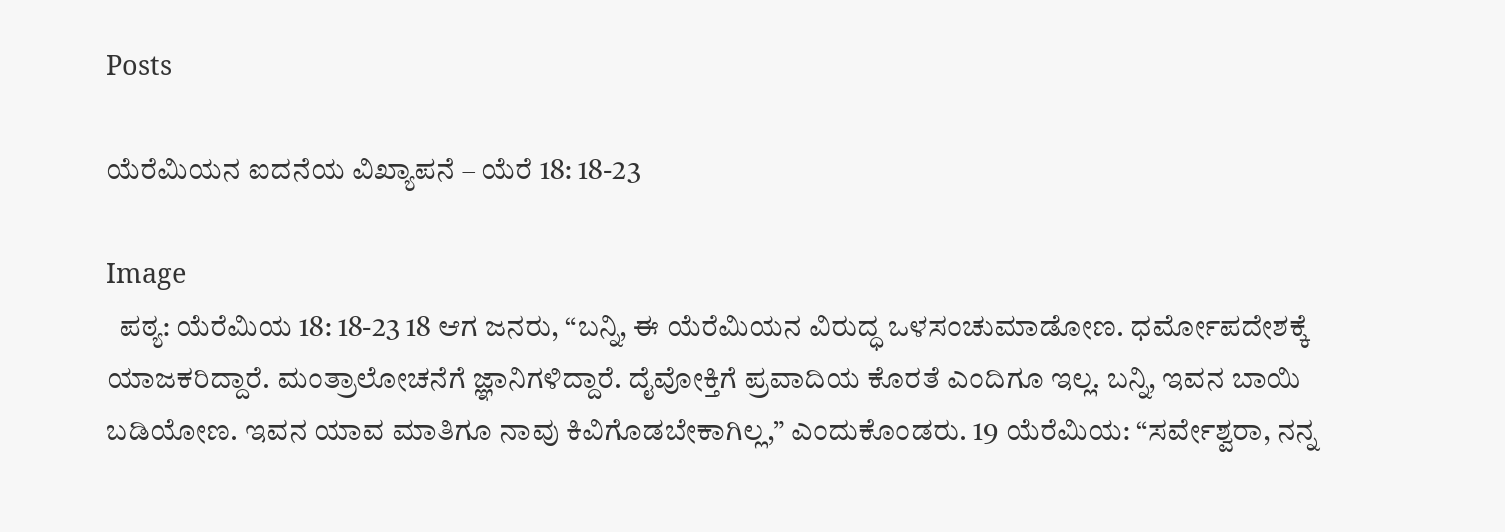Posts

ಯೆರೆಮಿಯನ ಐದನೆಯ ವಿಖ್ಯಾಪನೆ – ಯೆರೆ 18: 18-23

Image
  ಪಠ್ಯ: ಯೆರೆಮಿಯ 18: 18-23 18 ಆಗ ಜನರು, “ಬನ್ನಿ, ಈ ಯೆರೆಮಿಯನ ವಿರುದ್ಧ ಒಳಸಂಚುಮಾಡೋಣ. ಧರ್ಮೋಪದೇಶಕ್ಕೆ ಯಾಜಕರಿದ್ದಾರೆ. ಮಂತ್ರಾಲೋಚನೆಗೆ ಜ್ಞಾನಿಗಳಿದ್ದಾರೆ. ದೈವೋಕ್ತಿಗೆ ಪ್ರವಾದಿಯ ಕೊರತೆ ಎಂದಿಗೂ ಇಲ್ಲ. ಬನ್ನಿ, ಇವನ ಬಾಯಿ ಬಡಿಯೋಣ. ಇವನ ಯಾವ ಮಾತಿಗೂ ನಾವು ಕಿವಿಗೊಡಬೇಕಾಗಿಲ್ಲ,” ಎಂದುಕೊಂಡರು. 19 ಯೆರೆಮಿಯ: “ಸರ್ವೇಶ್ವರಾ, ನನ್ನ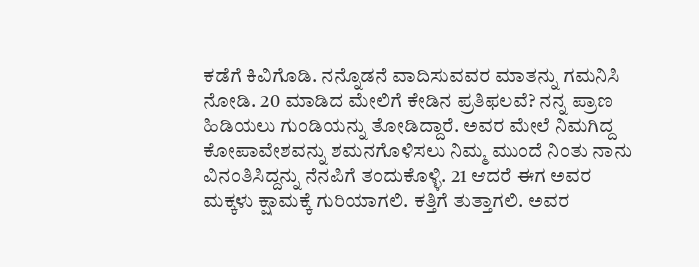ಕಡೆಗೆ ಕಿವಿಗೊಡಿ. ನನ್ನೊಡನೆ ವಾದಿಸುವವರ ಮಾತನ್ನು ಗಮನಿಸಿ ನೋಡಿ. 20 ಮಾಡಿದ ಮೇಲಿಗೆ ಕೇಡಿನ ಪ್ರತಿಫಲವೆ? ನನ್ನ ಪ್ರಾಣ ಹಿಡಿಯಲು ಗುಂಡಿಯನ್ನು ತೋಡಿದ್ದಾರೆ. ಅವರ ಮೇಲೆ ನಿಮಗಿದ್ದ ಕೋಪಾವೇಶವನ್ನು ಶಮನಗೊಳಿಸಲು ನಿಮ್ಮ ಮುಂದೆ ನಿಂತು ನಾನು ವಿನಂತಿಸಿದ್ದನ್ನು ನೆನಪಿಗೆ ತಂದುಕೊಳ್ಳಿ. 21 ಆದರೆ ಈಗ ಅವರ ಮಕ್ಕಳು ಕ್ಷಾಮಕ್ಕೆ ಗುರಿಯಾಗಲಿ. ಕತ್ತಿಗೆ ತುತ್ತಾಗಲಿ. ಅವರ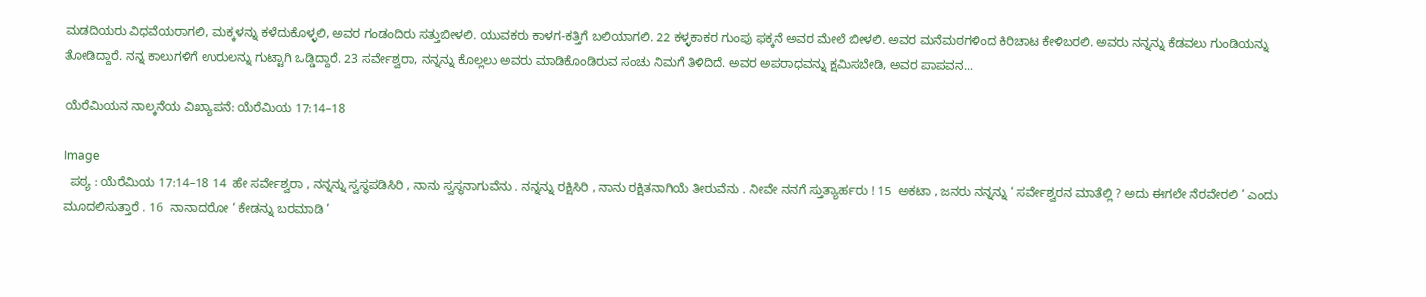ಮಡದಿಯರು ವಿಧವೆಯರಾಗಲಿ, ಮಕ್ಕಳನ್ನು ಕಳೆದುಕೊಳ್ಳಲಿ, ಅವರ ಗಂಡಂದಿರು ಸತ್ತುಬೀಳಲಿ. ಯುವಕರು ಕಾಳಗ-ಕತ್ತಿಗೆ ಬಲಿಯಾಗಲಿ. 22 ಕಳ್ಳಕಾಕರ ಗುಂಪು ಫಕ್ಕನೆ ಅವರ ಮೇಲೆ ಬೀಳಲಿ. ಅವರ ಮನೆಮಠಗಳಿಂದ ಕಿರಿಚಾಟ ಕೇಳಿಬರಲಿ. ಅವರು ನನ್ನನ್ನು ಕೆಡವಲು ಗುಂಡಿಯನ್ನು ತೋಡಿದ್ದಾರೆ. ನನ್ನ ಕಾಲುಗಳಿಗೆ ಉರುಲನ್ನು ಗುಟ್ಟಾಗಿ ಒಡ್ಡಿದ್ದಾರೆ. 23 ಸರ್ವೇಶ್ವರಾ, ನನ್ನನ್ನು ಕೊಲ್ಲಲು ಅವರು ಮಾಡಿಕೊಂಡಿರುವ ಸಂಚು ನಿಮಗೆ ತಿಳಿದಿದೆ. ಅವರ ಅಪರಾಧವನ್ನು ಕ್ಷಮಿಸಬೇಡಿ, ಅವರ ಪಾಪವನ...

ಯೆರೆಮಿಯನ ನಾಲ್ಕನೆಯ ವಿಖ್ಯಾಪನೆ: ಯೆರೆಮಿಯ 17:14–18

Image
  ಪಠ್ಯ : ಯೆರೆಮಿಯ 17:14–18 14  ಹೇ ಸರ್ವೇಶ್ವರಾ , ನನ್ನನ್ನು ಸ್ವಸ್ಥಪಡಿಸಿರಿ , ನಾನು ಸ್ವಸ್ಥನಾಗುವೆನು . ನನ್ನನ್ನು ರಕ್ಷಿಸಿರಿ , ನಾನು ರಕ್ಷಿತನಾಗಿಯೆ ತೀರುವೆನು . ನೀವೇ ನನಗೆ ಸ್ತುತ್ಯಾರ್ಹರು ! 15  ಅಕಟಾ , ಜನರು ನನ್ನನ್ನು ‘ ಸರ್ವೇಶ್ವರನ ಮಾತೆಲ್ಲಿ ? ಅದು ಈಗಲೇ ನೆರವೇರಲಿ ’ ಎಂದು ಮೂದಲಿಸುತ್ತಾರೆ . 16  ನಾನಾದರೋ ‘ ಕೇಡನ್ನು ಬರಮಾಡಿ ’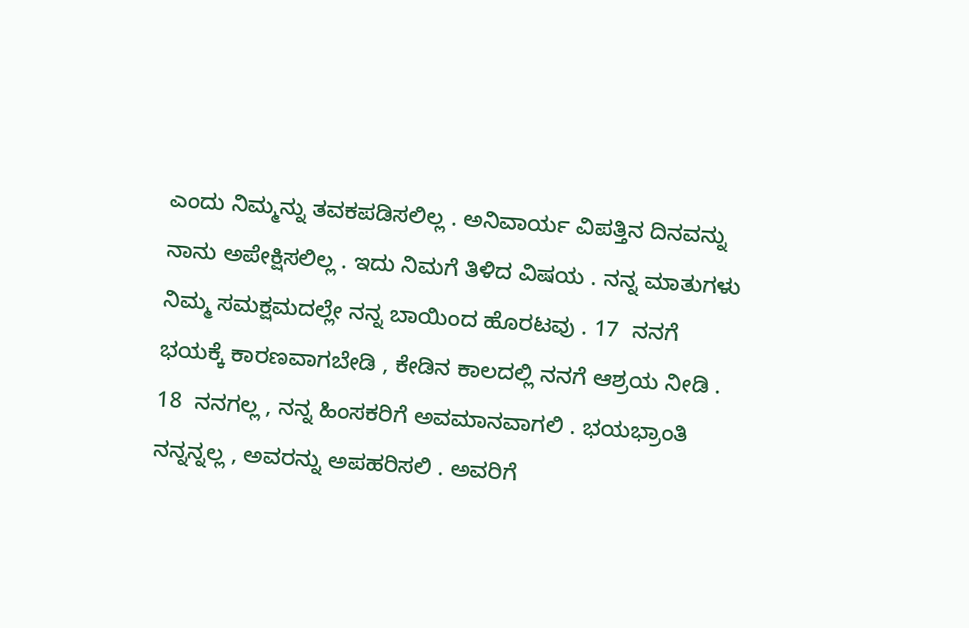ಎಂದು ನಿಮ್ಮನ್ನು ತವಕಪಡಿಸಲಿಲ್ಲ . ಅನಿವಾರ್ಯ ವಿಪತ್ತಿನ ದಿನವನ್ನು ನಾನು ಅಪೇಕ್ಷಿಸಲಿಲ್ಲ . ಇದು ನಿಮಗೆ ತಿಳಿದ ವಿಷಯ . ನನ್ನ ಮಾತುಗಳು ನಿಮ್ಮ ಸಮಕ್ಷಮದಲ್ಲೇ ನನ್ನ ಬಾಯಿಂದ ಹೊರಟವು . 17  ನನಗೆ ಭಯಕ್ಕೆ ಕಾರಣವಾಗಬೇಡಿ , ಕೇಡಿನ ಕಾಲದಲ್ಲಿ ನನಗೆ ಆಶ್ರಯ ನೀಡಿ . 18  ನನಗಲ್ಲ , ನನ್ನ ಹಿಂಸಕರಿಗೆ ಅವಮಾನವಾಗಲಿ . ಭಯಭ್ರಾಂತಿ ನನ್ನನ್ನಲ್ಲ , ಅವರನ್ನು ಅಪಹರಿಸಲಿ . ಅವರಿಗೆ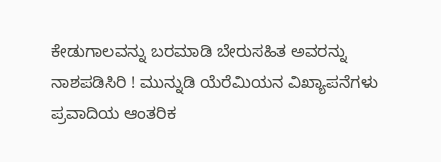ಕೇಡುಗಾಲವನ್ನು ಬರಮಾಡಿ ಬೇರುಸಹಿತ ಅವರನ್ನು ನಾಶಪಡಿಸಿರಿ ! ಮುನ್ನುಡಿ ಯೆರೆಮಿಯನ ವಿಖ್ಯಾಪನೆಗಳು ಪ್ರವಾದಿಯ ಆಂತರಿಕ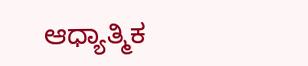ಆಧ್ಯಾತ್ಮಿಕ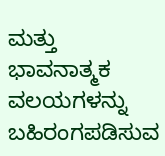ಮತ್ತು ಭಾವನಾತ್ಮಕ ವಲಯಗಳನ್ನು ಬಹಿರಂಗಪಡಿಸುವ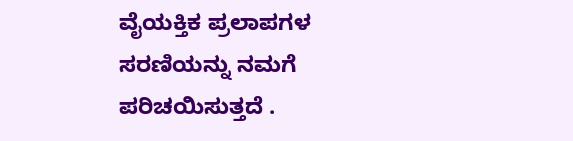ವೈಯಕ್ತಿಕ ಪ್ರಲಾಪಗಳ ಸರಣಿಯನ್ನು ನಮಗೆ ಪರಿಚಯಿಸುತ್ತದೆ .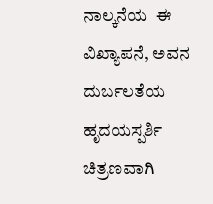ನಾಲ್ಕನೆಯ  ಈ  ವಿಖ್ಯಾಪನೆ, ಅವನ ದುರ್ಬಲತೆಯ ಹೃದಯಸ್ಪರ್ಶಿ ಚಿತ್ರಣವಾಗಿ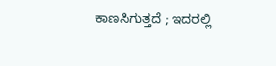ಕಾಣಸಿಗುತ್ತದೆ ; ಇದರಲ್ಲಿ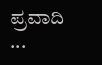ಪ್ರವಾದಿ ...